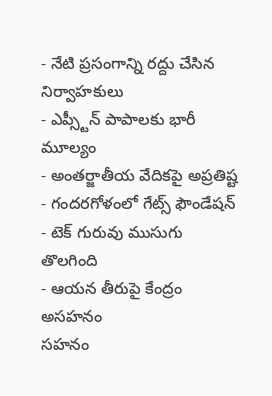- నేటి ప్రసంగాన్ని రద్దు చేసిన నిర్వాహకులు
- ఎప్స్టీన్ పాపాలకు భారీ మూల్యం
- అంతర్జాతీయ వేదికపై అప్రతిష్ట
- గందరగోళంలో గేట్స్ ఫౌండేషన్
- టెక్ గురువు ముసుగు తొలగింది
- ఆయన తీరుపై కేంద్రం అసహనం
సహనం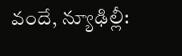వందే, న్యూఢిల్లీ: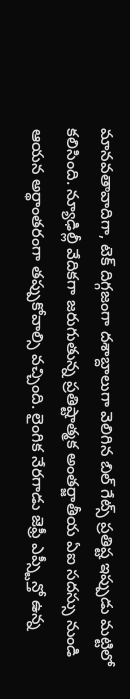మానవతావాదిగా, టెక్ దిగ్గజంగా దశాబ్దాలుగా వెలిగిన బిల్ గేట్స్ ప్రతిష్ట ఇప్పుడు మట్టిలో కలిసింది. న్యూఢిల్లీ వేదికగా జరుగుతున్న ప్రతిష్టాత్మక అంతర్జాతీయ ఏఐ సదస్సు నుండి ఆయన అర్థాంతరంగా తప్పుకోవాల్సి వచ్చింది. లైంగిక నేరగాడు జెఫ్రీ ఎప్స్టీన్తో ఉన్న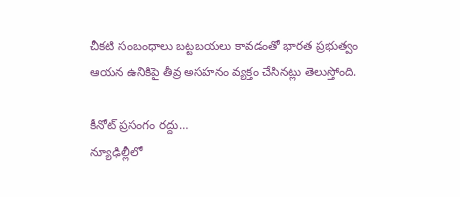చీకటి సంబంధాలు బట్టబయలు కావడంతో భారత ప్రభుత్వం ఆయన ఉనికిపై తీవ్ర అసహనం వ్యక్తం చేసినట్లు తెలుస్తోంది.

కీనోట్ ప్రసంగం రద్దు…
న్యూఢిల్లీలో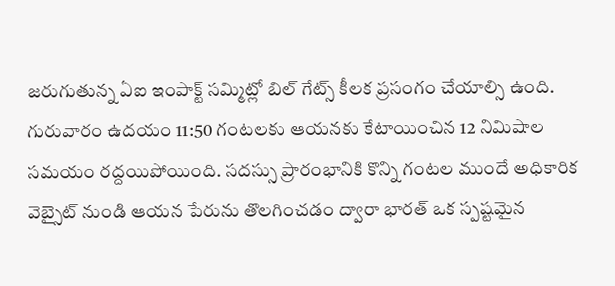జరుగుతున్న ఏఐ ఇంపాక్ట్ సమ్మిట్లో బిల్ గేట్స్ కీలక ప్రసంగం చేయాల్సి ఉంది. గురువారం ఉదయం 11:50 గంటలకు ఆయనకు కేటాయించిన 12 నిమిషాల సమయం రద్దయిపోయింది. సదస్సు ప్రారంభానికి కొన్ని గంటల ముందే అధికారిక వెబ్సైట్ నుండి ఆయన పేరును తొలగించడం ద్వారా భారత్ ఒక స్పష్టమైన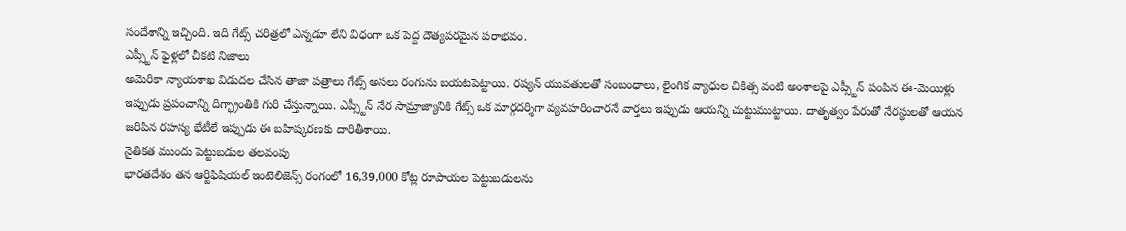సందేశాన్ని ఇచ్చింది. ఇది గేట్స్ చరిత్రలో ఎన్నడూ లేని విధంగా ఒక పెద్ద దౌత్యపరమైన పరాభవం.
ఎప్స్టీన్ ఫైళ్లలో చీకటి నిజాలు
అమెరికా న్యాయశాఖ విడుదల చేసిన తాజా పత్రాలు గేట్స్ అసలు రంగును బయటపెట్టాయి. రష్యన్ యువతులతో సంబంధాలు, లైంగిక వ్యాధుల చికిత్స వంటి అంశాలపై ఎప్స్టీన్ పంపిన ఈ-మెయిళ్లు ఇప్పుడు ప్రపంచాన్ని దిగ్భ్రాంతికి గురి చేస్తున్నాయి. ఎప్స్టీన్ నేర సామ్రాజ్యానికి గేట్స్ ఒక మార్గదర్శిగా వ్యవహరించారనే వార్తలు ఇప్పుడు ఆయన్ని చుట్టుముట్టాయి. దాతృత్వం పేరుతో నేరస్థులతో ఆయన జరిపిన రహస్య భేటీలే ఇప్పుడు ఈ బహిష్కరణకు దారితీశాయి.
నైతికత ముందు పెట్టుబడుల తలవంపు
భారతదేశం తన ఆర్టిఫిషియల్ ఇంటెలిజెన్స్ రంగంలో 16,39,000 కోట్ల రూపాయల పెట్టుబడులను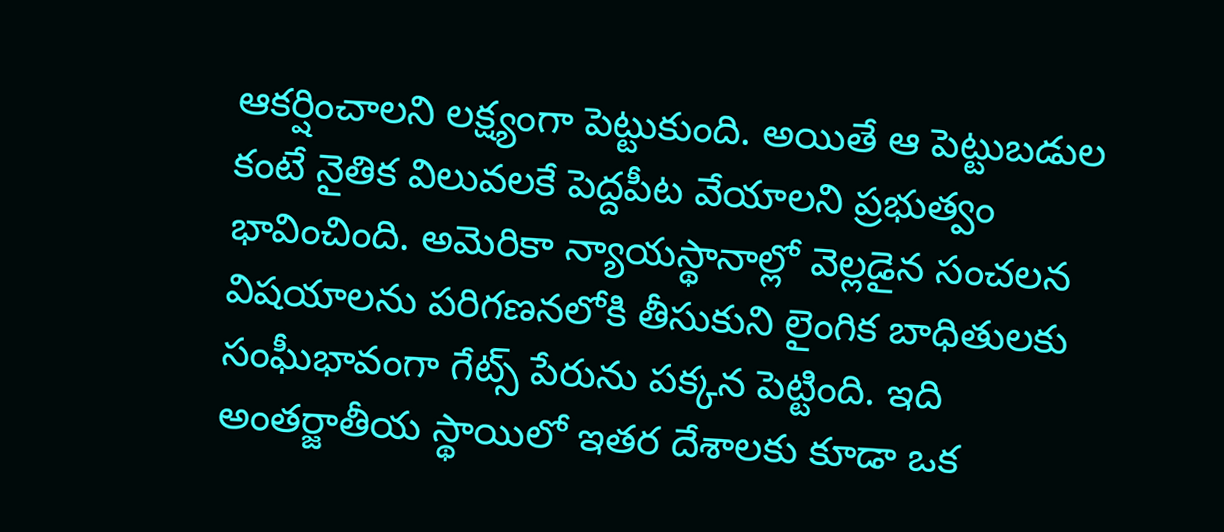ఆకర్షించాలని లక్ష్యంగా పెట్టుకుంది. అయితే ఆ పెట్టుబడుల కంటే నైతిక విలువలకే పెద్దపీట వేయాలని ప్రభుత్వం భావించింది. అమెరికా న్యాయస్థానాల్లో వెల్లడైన సంచలన విషయాలను పరిగణనలోకి తీసుకుని లైంగిక బాధితులకు సంఘీభావంగా గేట్స్ పేరును పక్కన పెట్టింది. ఇది అంతర్జాతీయ స్థాయిలో ఇతర దేశాలకు కూడా ఒక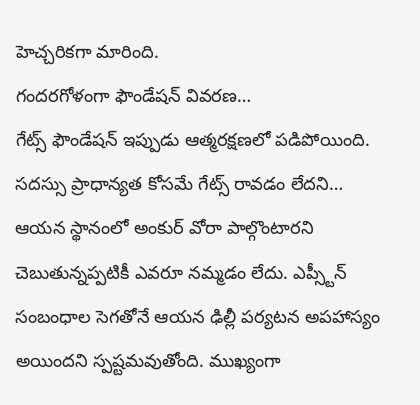హెచ్చరికగా మారింది.
గందరగోళంగా ఫౌండేషన్ వివరణ…
గేట్స్ ఫౌండేషన్ ఇప్పుడు ఆత్మరక్షణలో పడిపోయింది. సదస్సు ప్రాధాన్యత కోసమే గేట్స్ రావడం లేదని… ఆయన స్థానంలో అంకుర్ వోరా పాల్గొంటారని చెబుతున్నప్పటికీ ఎవరూ నమ్మడం లేదు. ఎప్స్టీన్ సంబంధాల సెగతోనే ఆయన ఢిల్లీ పర్యటన అపహాస్యం అయిందని స్పష్టమవుతోంది. ముఖ్యంగా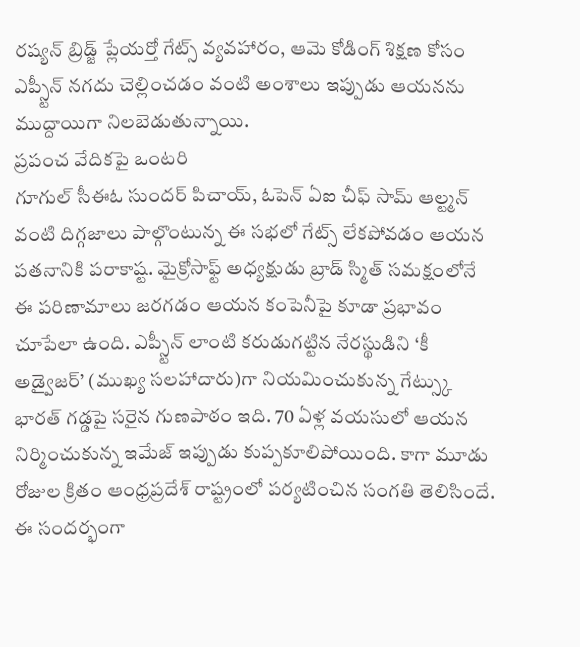రష్యన్ బ్రిడ్జ్ ప్లేయర్తో గేట్స్ వ్యవహారం, ఆమె కోడింగ్ శిక్షణ కోసం ఎప్స్టీన్ నగదు చెల్లించడం వంటి అంశాలు ఇప్పుడు ఆయనను ముద్దాయిగా నిలబెడుతున్నాయి.
ప్రపంచ వేదికపై ఒంటరి
గూగుల్ సీఈఓ సుందర్ పిచాయ్, ఓపెన్ ఏఐ చీఫ్ సామ్ ఆల్ట్మన్ వంటి దిగ్గజాలు పాల్గొంటున్న ఈ సభలో గేట్స్ లేకపోవడం ఆయన పతనానికి పరాకాష్ట. మైక్రోసాఫ్ట్ అధ్యక్షుడు బ్రాడ్ స్మిత్ సమక్షంలోనే ఈ పరిణామాలు జరగడం ఆయన కంపెనీపై కూడా ప్రభావం చూపేలా ఉంది. ఎప్స్టీన్ లాంటి కరుడుగట్టిన నేరస్థుడిని ‘కీ అడ్వైజర్’ (ముఖ్య సలహాదారు)గా నియమించుకున్న గేట్స్కు భారత్ గడ్డపై సరైన గుణపాఠం ఇది. 70 ఏళ్ల వయసులో ఆయన నిర్మించుకున్న ఇమేజ్ ఇప్పుడు కుప్పకూలిపోయింది. కాగా మూడు రోజుల క్రితం ఆంధ్రప్రదేశ్ రాష్ట్రంలో పర్యటించిన సంగతి తెలిసిందే. ఈ సందర్భంగా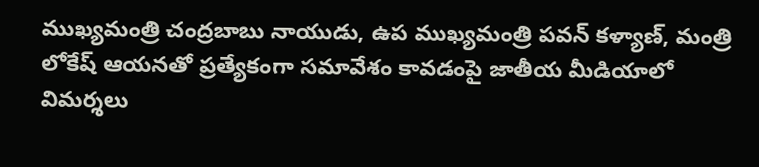ముఖ్యమంత్రి చంద్రబాబు నాయుడు, ఉప ముఖ్యమంత్రి పవన్ కళ్యాణ్, మంత్రి లోకేష్ ఆయనతో ప్రత్యేకంగా సమావేశం కావడంపై జాతీయ మీడియాలో విమర్శలు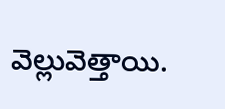వెల్లువెత్తాయి.